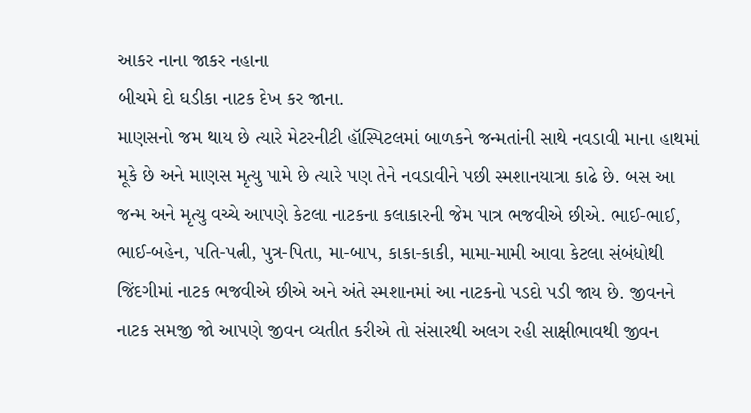આકર નાના જાકર નહાના
બીચમે દો ઘડીકા નાટક દેખ કર જાના.
માણસનો જમ થાય છે ત્યારે મેટરનીટી હૉસ્પિટલમાં બાળકને જન્મતાંની સાથે નવડાવી માના હાથમાં મૂકે છે અને માણસ મૃત્યુ પામે છે ત્યારે પણ તેને નવડાવીને પછી સ્મશાનયાત્રા કાઢે છે. બસ આ જન્મ અને મૃત્યુ વચ્ચે આપણે કેટલા નાટકના કલાકારની જેમ પાત્ર ભજવીએ છીએ. ભાઈ-ભાઈ, ભાઈ-બહેન, પતિ-પત્ની, પુત્ર-પિતા, મા-બાપ, કાકા-કાકી, મામા-મામી આવા કેટલા સંબંધોથી જિંદગીમાં નાટક ભજવીએ છીએ અને અંતે સ્મશાનમાં આ નાટકનો પડદો પડી જાય છે. જીવનને નાટક સમજી જો આપણે જીવન વ્યતીત કરીએ તો સંસારથી અલગ રહી સાક્ષીભાવથી જીવન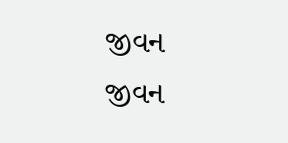જીવન જીવન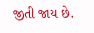જીતી જાય છે.